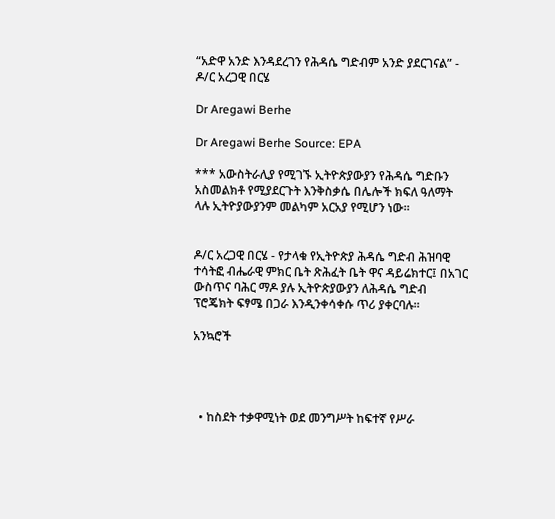“አድዋ አንድ እንዳደረገን የሕዳሴ ግድብም አንድ ያደርገናል” - ዶ/ር አረጋዊ በርሄ

Dr Aregawi Berhe

Dr Aregawi Berhe Source: EPA

*** አውስትራሊያ የሚገኙ ኢትዮጵያውያን የሕዳሴ ግድቡን አስመልክቶ የሚያደርጉት እንቅስቃሴ በሌሎች ክፍለ ዓለማት ላሉ ኢትዮያውያንም መልካም አርአያ የሚሆን ነው።


ዶ/ር አረጋዊ በርሄ - የታላቁ የኢትዮጵያ ሕዳሴ ግድብ ሕዝባዊ ተሳትፎ ብሔራዊ ምክር ቤት ጽሕፈት ቤት ዋና ዳይሬክተር፤ በአገር ውስጥና ባሕር ማዶ ያሉ ኢትዮጵያውያን ለሕዳሴ ግድብ ፕሮጄክት ፍፃሜ በጋራ እንዲንቀሳቀሱ ጥሪ ያቀርባሉ።

አንኳሮች




  • ከስደት ተቃዋሚነት ወደ መንግሥት ከፍተኛ የሥራ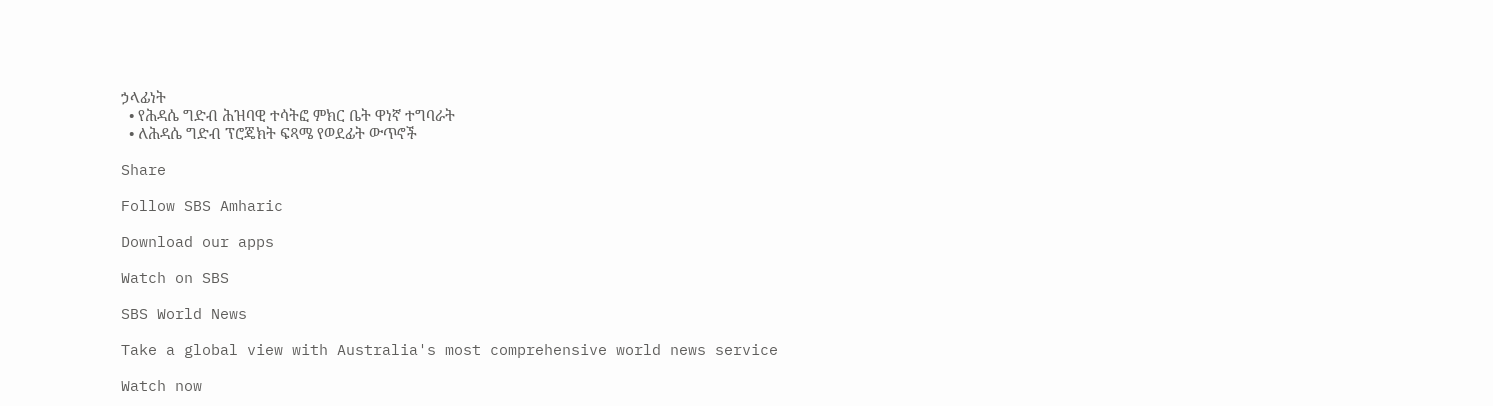ኃላፊነት
  • የሕዳሴ ግድብ ሕዝባዊ ተሳትፎ ምክር ቤት ዋነኛ ተግባራት
  • ለሕዳሴ ግድብ ፕሮጄክት ፍጻሜ የወደፊት ውጥኖች

Share

Follow SBS Amharic

Download our apps

Watch on SBS

SBS World News

Take a global view with Australia's most comprehensive world news service

Watch now